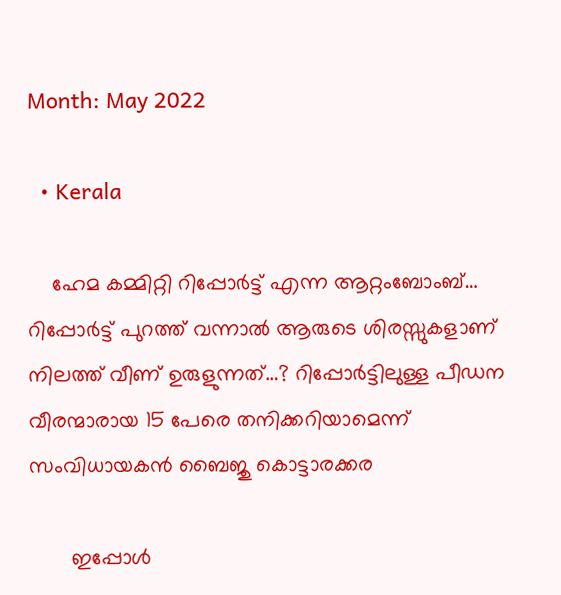Month: May 2022

  • Kerala

    ഹേമ കമ്മിറ്റി റിപ്പോര്‍ട്ട് എന്ന ആറ്റംബോംബ്… റിപ്പോർട്ട് പുറത്ത് വന്നാൽ ആരുടെ ശിരസ്സുകളാണ് നിലത്ത് വീണ് ഉരുളുന്നത്…? റിപ്പോർട്ടിലുള്ള പീഡന വീരന്മാരായ 15 പേരെ തനിക്കറിയാമെന്ന് സംവിധായകൻ ബൈജു കൊട്ടാരക്കര

       ഇപ്പോൾ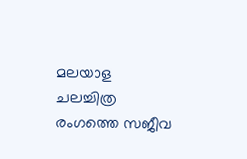മലയാള ചലച്ചിത്ര രംഗത്തെ സജീവ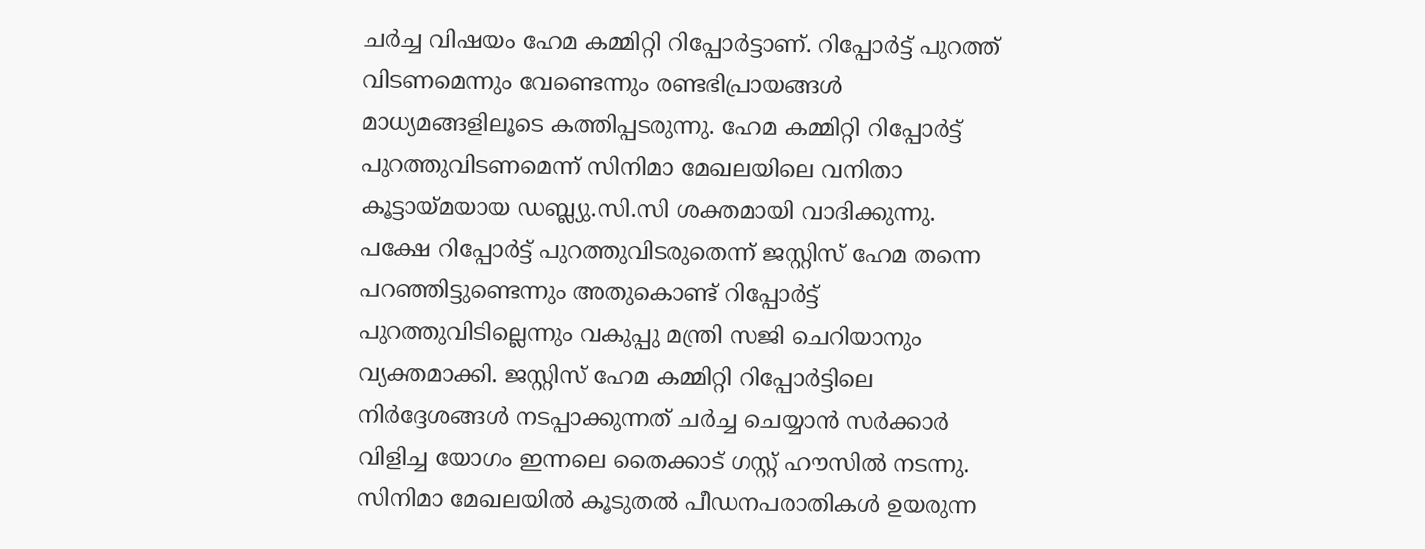ചർച്ച വിഷയം ഹേമ കമ്മിറ്റി റിപ്പോര്‍ട്ടാണ്. റിപ്പോർട്ട് പുറത്ത് വിടണമെന്നും വേണ്ടെന്നും രണ്ടഭിപ്രായങ്ങൾ മാധ്യമങ്ങളിലൂടെ കത്തിപ്പടരുന്നു. ഹേമ കമ്മിറ്റി റിപ്പോർട്ട് പുറത്തുവിടണമെന്ന് സിനിമാ മേഖലയിലെ വനിതാ കൂട്ടായ്മയായ ഡബ്ല്യു.സി.സി ശക്തമായി വാദിക്കുന്നു. പക്ഷേ റിപ്പോർട്ട് പുറത്തുവിടരുതെന്ന് ജസ്റ്റിസ് ഹേമ തന്നെ പറഞ്ഞിട്ടുണ്ടെന്നും അതുകൊണ്ട് റിപ്പോർട്ട് പുറത്തുവിടില്ലെന്നും വകുപ്പു മന്ത്രി സജി ചെറിയാനും വ്യക്തമാക്കി. ജസ്റ്റിസ് ഹേമ കമ്മിറ്റി റിപ്പോർട്ടിലെ നിർദ്ദേശങ്ങൾ നടപ്പാക്കുന്നത് ചർച്ച ചെയ്യാൻ സര്‍ക്കാര്‍ വിളിച്ച യോഗം ഇന്നലെ തൈക്കാട് ഗസ്റ്റ് ഹൗസിൽ നടന്നു. സിനിമാ മേഖലയില്‍ കൂടുതല്‍ പീഡനപരാതികള്‍ ഉയരുന്ന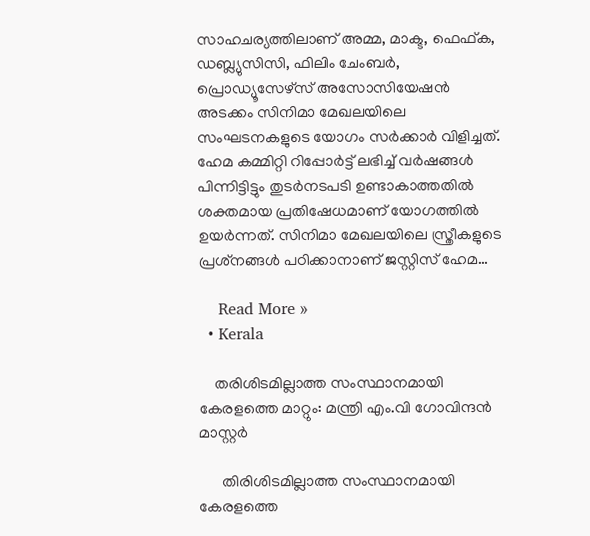സാഹചര്യത്തിലാണ് അമ്മ, മാക്ട, ഫെഫ്ക, ഡബ്ല്യുസിസി, ഫിലിം ചേംബര്‍, പ്രൊഡ്യൂസേഴ്‌സ് അസോസിയേഷൻ അടക്കം സിനിമാ മേഖലയിലെ സംഘടനകളുടെ യോഗം സര്‍ക്കാര്‍ വിളിച്ചത്. ഹേമ കമ്മിറ്റി റിപ്പോര്‍ട്ട് ലഭിച്ച്‌ വർഷങ്ങള്‍ പിന്നിട്ടിട്ടും തുടര്‍നടപടി ഉണ്ടാകാത്തതില്‍ ശക്തമായ പ്രതിഷേധമാണ് യോഗത്തിൽ ഉയർന്നത്. സിനിമാ മേഖലയിലെ സ്ത്രീകളുടെ പ്രശ്‌നങ്ങള്‍ പഠിക്കാനാണ് ജസ്റ്റിസ് ഹേമ…

    Read More »
  • Kerala

    തരിശിടമില്ലാത്ത സംസ്ഥാനമായി കേരളത്തെ മാറ്റും: മന്ത്രി എം.വി ഗോവിന്ദന്‍ മാസ്റ്റർ

      തിരിശിടമില്ലാത്ത സംസ്ഥാനമായി കേരളത്തെ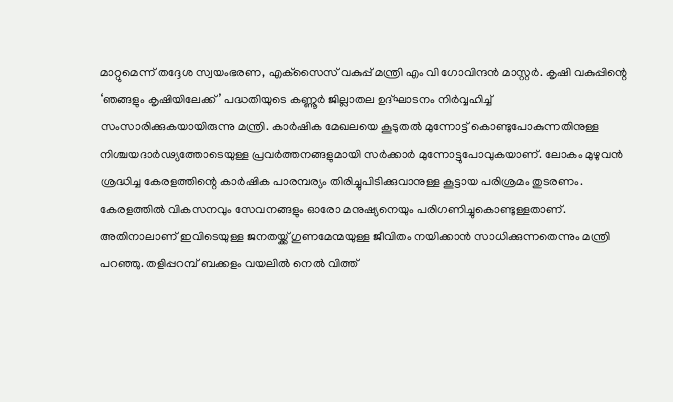മാറ്റുമെന്ന് തദ്ദേശ സ്വയംഭരണ, എക്‌സൈസ് വകുപ്പ് മന്ത്രി എം വി ഗോവിന്ദന്‍ മാസ്റ്റര്‍. കൃഷി വകുപ്പിന്റെ ‘ഞങ്ങളും കൃഷിയിലേക്ക്’ പദ്ധതിയുടെ കണ്ണൂർ ജില്ലാതല ഉദ്ഘാടനം നിര്‍വ്വഹിച്ച് സംസാരിക്കുകയായിരുന്നു മന്ത്രി. കാര്‍ഷിക മേഖലയെ കൂടുതല്‍ മുന്നോട്ട് കൊണ്ടുപോകുന്നതിനുള്ള നിശ്ചയദാർഢ്യത്തോടെയുള്ള പ്രവർത്തനങ്ങളുമായി സർക്കാർ മുന്നോട്ടുപോവുകയാണ്. ലോകം മുഴുവന്‍ ശ്രദ്ധിച്ച കേരളത്തിന്റെ കാര്‍ഷിക പാരമ്പര്യം തിരിച്ചുപിടിക്കുവാനുള്ള കൂട്ടായ പരിശ്രമം തുടരണം. കേരളത്തില്‍ വികസനവും സേവനങ്ങളും ഓരോ മനുഷ്യനെയും പരിഗണിച്ചുകൊണ്ടുള്ളതാണ്. അതിനാലാണ് ഇവിടെയുള്ള ജനതയ്ക്ക് ഗുണമേന്മയുള്ള ജീവിതം നയിക്കാന്‍ സാധിക്കുന്നതെന്നും മന്ത്രി പറഞ്ഞു. തളിപ്പറമ്പ് ബക്കളം വയലില്‍ നെല്‍ വിത്ത്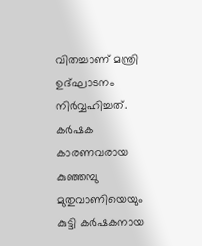വിതച്ചാണ് മന്ത്രി ഉദ്ഘാടനം നിര്‍വ്വഹിച്ചത്. കര്‍ഷക കാരണവരായ കുഞ്ഞമ്പു മുതുവാണിയെയും കുട്ടി കര്‍ഷകനായ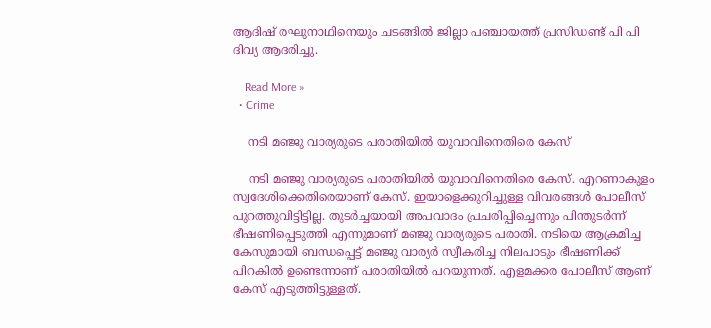ആദിഷ് രഘുനാഥിനെയും ചടങ്ങിൽ ജില്ലാ പഞ്ചായത്ത് പ്രസിഡണ്ട് പി പി ദിവ്യ ആദരിച്ചു.

    Read More »
  • Crime

    ന‌ടി മഞ്ജു വാര്യരുടെ പരാതിയിൽ യുവാവിനെതിരെ കേസ്

    ന‌ടി മഞ്ജു വാര്യരുടെ പരാതിയിൽ യുവാവിനെതിരെ കേസ്. എറണാകുളം സ്വദേശിക്കെതിരെയാണ് കേസ്. ഇയാളെക്കുറിച്ചുള്ള വിവരങ്ങൾ പോലീസ് പുറത്തുവിട്ടിട്ടില്ല. തുടർച്ചയായി അപവാദം പ്രചരിപ്പിച്ചെന്നും പിന്തുടർന്ന് ഭീഷണിപ്പെടുത്തി എന്നുമാണ് മഞ്ജു വാര്യരുടെ പരാതി. നടിയെ ആക്രമിച്ച കേസുമായി ബന്ധപ്പെട്ട് മഞ്ജു വാര്യർ സ്വീകരിച്ച നിലപാടും ഭീഷണിക്ക് പിറകിൽ ഉണ്ടെന്നാണ് പരാതിയിൽ പറയുന്നത്. എളമക്കര പോലീസ് ആണ് കേസ് എടുത്തിട്ടുള്ളത്.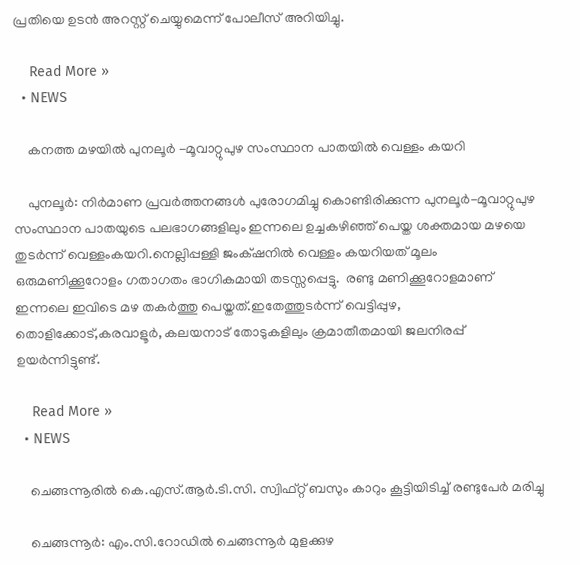പ്രതിയെ ഉടൻ അറസ്റ്റ് ചെയ്യുമെന്ന് പോലീസ് അറിയിച്ചു.

    Read More »
  • NEWS

    കനത്ത മഴയിൽ പുനലൂർ -മൂവാറ്റുപുഴ സംസ്ഥാന പാതയിൽ വെള്ളം കയറി

    പുനലൂർ: നിർമാണ പ്രവർത്തനങ്ങൾ പുരോഗമിച്ചു കൊണ്ടിരിക്കുന്ന പുനലൂർ-മൂവാറ്റുപുഴ സംസ്ഥാന പാതയുടെ പലഭാഗങ്ങളിലും ഇന്നലെ ഉച്ചകഴിഞ്ഞ് പെയ്ത ശക്തമായ മഴയെ തുടർന്ന് വെള്ളംകയറി.നെല്ലിപ്പള്ളി ജംക്‌ഷനിൽ വെള്ളം കയറിയത് മൂലം ഒരുമണിക്കൂറോളം ഗതാഗതം ഭാഗികമായി തടസ്സപ്പെട്ടു.  രണ്ടു മണിക്കൂറോളമാണ് ഇന്നലെ ഇവിടെ മഴ തകർത്തു പെയ്തത്.ഇതേത്തുടർന്ന് വെട്ടിപ്പുഴ, തൊളിക്കോട്,കരവാളൂർ, കലയനാട് തോടുകളിലും ക്രമാതീതമായി ജലനിരപ്പ് ഉയർന്നിട്ടുണ്ട്.

    Read More »
  • NEWS

    ചെങ്ങന്നൂരിൽ കെ.എസ്.ആർ.ടി.സി. സ്വിഫ്റ്റ് ബസും കാറും കൂട്ടിയിടിച്ച് രണ്ടുപേർ മരിച്ചു

    ചെങ്ങന്നൂർ: എം.സി.റോഡിൽ ചെങ്ങന്നൂർ മുളക്കുഴ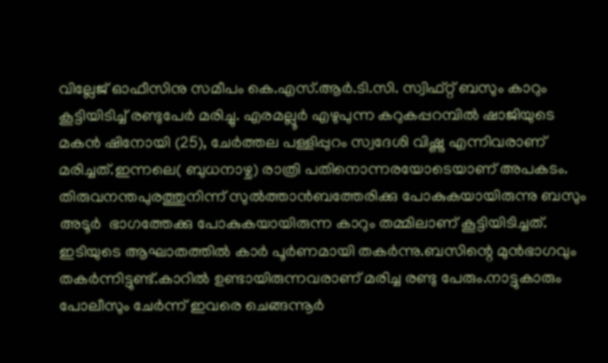വില്ലേജ് ഓഫീസിനു സമീപം കെ.എസ്.ആർ.ടി.സി. സ്വിഫ്റ്റ് ബസും കാറും കൂട്ടിയിടിച്ച് രണ്ടുപേർ മരിച്ചു. എരമല്ലൂർ എഴുപുന്ന കറുകപ്പറമ്പിൽ ഷാജിയുടെ മകൻ ഷിനോയി (25), ചേർത്തല പള്ളിപ്പുറം സ്വദേശി വിഷ്ണു എന്നിവരാണ് മരിച്ചത്.ഇന്നലെ( ബുധനാഴ്ച) രാത്രി പതിനൊന്നരയോടെയാണ് അപകടം. തിരുവനന്തപുരത്തുനിന്ന് സുൽത്താൻബത്തേരിക്കു പോകുകയായിരുന്നു ബസും അടൂർ  ഭാഗത്തേക്കു പോകുകയായിരുന്ന കാറും തമ്മിലാണ് കൂട്ടിയിടിച്ചത്. ഇടിയുടെ ആഘാതത്തിൽ കാർ പൂർണമായി തകർന്നു.ബസിന്റെ മുൻഭാഗവും തകർന്നിട്ടുണ്ട്.കാറിൽ ഉണ്ടായിരുന്നവരാണ് മരിച്ച രണ്ടു പേരും.നാട്ടുകാരും പോലീസും ചേർന്ന് ഇവരെ ചെങ്ങന്നൂർ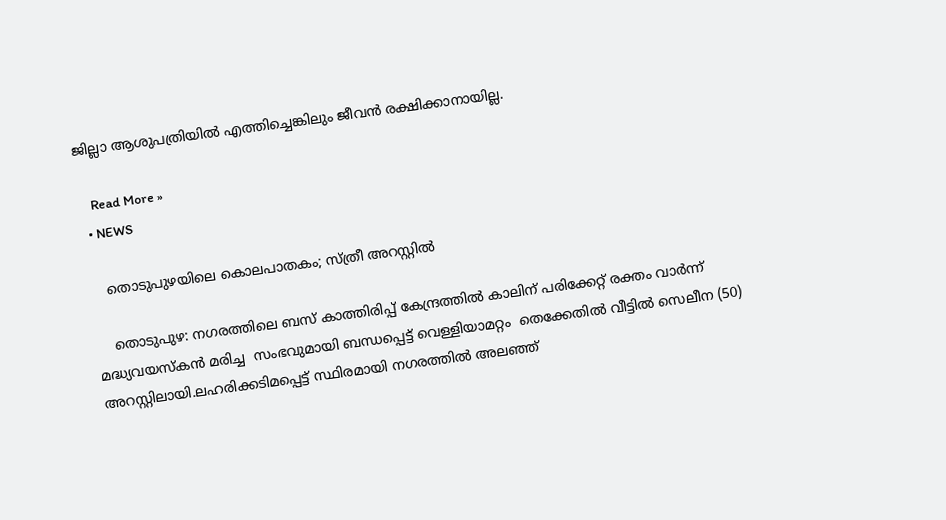ജില്ലാ ആശുപത്രിയിൽ എത്തിച്ചെങ്കിലും ജീവൻ രക്ഷിക്കാനായില്ല.

    Read More »
  • NEWS

    തൊടുപുഴയിലെ കൊലപാതകം; സ്ത്രീ അറസ്റ്റിൽ

    തൊടുപുഴ: നഗരത്തിലെ ബസ് കാത്തിരിപ്പ് കേന്ദ്രത്തില്‍ കാലിന് പരിക്കേറ്റ് രക്തം വാര്‍ന്ന് മദ്ധ്യവയസ്കന്‍ മരിച്ച  സംഭവുമായി ബന്ധപ്പെട്ട് വെള്ളിയാമറ്റം  തെക്കേതില്‍ വീട്ടില്‍ സെലീന (50) അറസ്റ്റിലായി.ലഹരിക്കടിമപ്പെട്ട് സ്ഥിരമായി നഗരത്തില്‍ അലഞ്ഞ്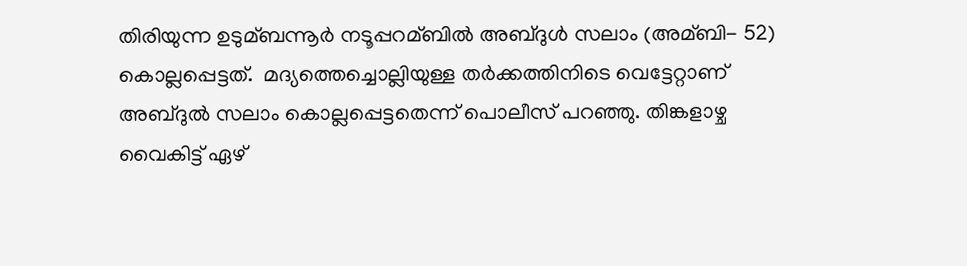തിരിയുന്ന ഉടുമ്ബന്നൂര്‍ നടൂപ്പറമ്ബില്‍ അബ്ദുള്‍ സലാം (അമ്ബി- 52) കൊല്ലപ്പെട്ടത്.  മദ്യത്തെച്ചൊല്ലിയുള്ള തര്‍ക്കത്തിനിടെ വെട്ടേറ്റാണ് അബ്ദുൽ സലാം കൊല്ലപ്പെട്ടതെന്ന് പൊലീസ് പറഞ്ഞു. തിങ്കളാഴ്ച വൈകിട്ട് ഏഴ്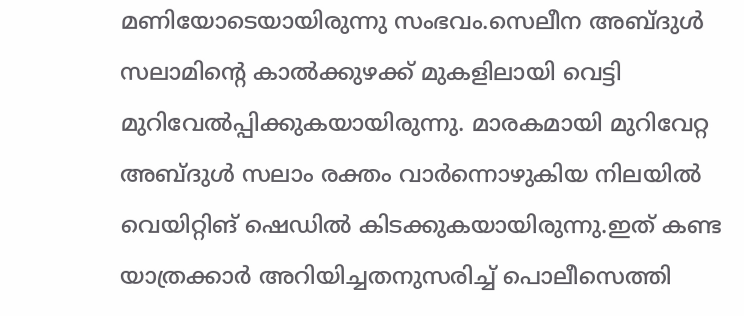മണിയോടെയായിരുന്നു സംഭവം.സെലീന അബ്ദുള്‍ സലാമിന്റെ കാല്‍ക്കുഴക്ക് മുകളിലായി വെട്ടി മുറിവേല്‍പ്പിക്കുകയായിരുന്നു. മാരകമായി മുറിവേറ്റ അബ്ദുള്‍ സലാം രക്തം വാർന്നൊഴുകിയ നിലയില്‍ വെയിറ്റിങ് ഷെഡിൽ കിടക്കുകയായിരുന്നു.ഇത് കണ്ട യാത്രക്കാര്‍ അറിയിച്ചതനുസരിച്ച്‌ പൊലീസെത്തി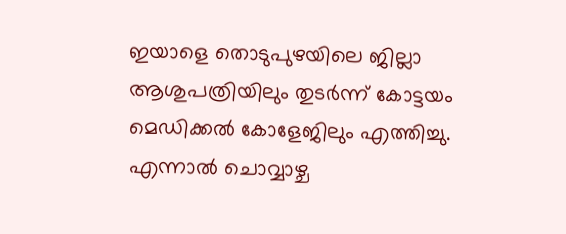ഇയാളെ തൊടുപുഴയിലെ ജില്ലാ ആശുപത്രിയിലും തുടര്‍ന്ന് കോട്ടയം മെഡിക്കല്‍ കോളേജിലും എത്തിച്ചു. എന്നാല്‍ ചൊവ്വാഴ്ച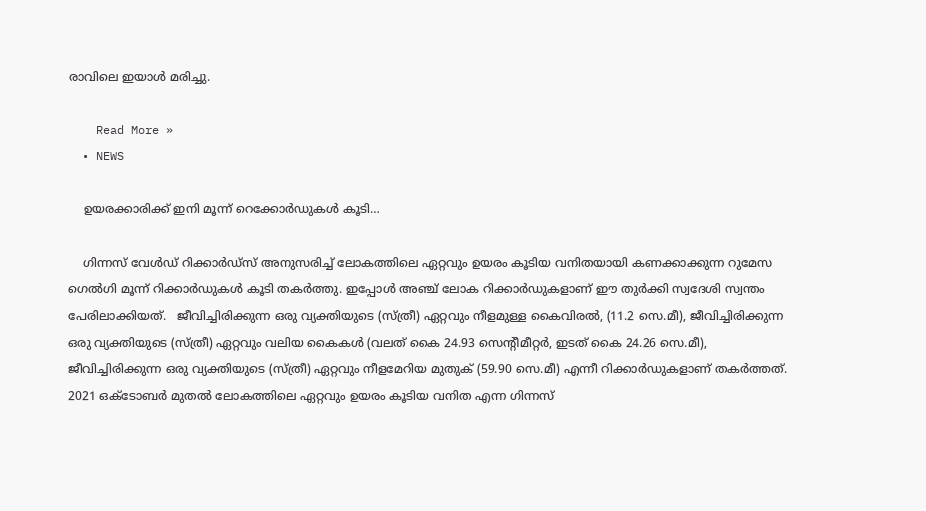രാവിലെ ഇയാള്‍ മരിച്ചു.

    Read More »
  • NEWS

    ഉയരക്കാരിക്ക് ഇനി മൂന്ന്‌ റെക്കോർഡുകൾ കൂടി…

    ഗിന്നസ് വേൾഡ് റിക്കാർഡ്സ് അനുസരിച്ച് ലോകത്തിലെ ഏറ്റവും ഉയരം കൂടിയ വനിതയായി കണക്കാക്കുന്ന റുമേസ ഗെൽഗി മൂന്ന് റിക്കാർഡുകൾ കൂടി തകർത്തു. ഇപ്പോൾ അഞ്ച് ലോക റിക്കാർഡുകളാണ് ഈ തുർക്കി സ്വദേശി സ്വന്തം പേരിലാക്കിയത്.   ജീവിച്ചിരിക്കുന്ന ഒരു വ്യക്തിയുടെ (സ്ത്രീ) ഏറ്റവും നീളമുള്ള കൈവിരൽ, (11.2 സെ.മീ), ജീവിച്ചിരിക്കുന്ന ഒരു വ്യക്തിയുടെ (സ്ത്രീ) ഏറ്റവും വലിയ കൈകൾ (വലത് കൈ 24.93 സെന്റീമീറ്റർ, ഇടത് കൈ 24.26 സെ.മീ), ജീവിച്ചിരിക്കുന്ന ഒരു വ്യക്തിയുടെ (സ്ത്രീ) ഏറ്റവും നീളമേറിയ മുതുക് (59.90 സെ.മീ) എന്നീ റിക്കാർഡുകളാണ് തകർത്തത്.   2021 ഒക്ടോബർ മുതൽ ലോകത്തിലെ ഏറ്റവും ഉയരം കൂടിയ വനിത എന്ന ഗിന്നസ്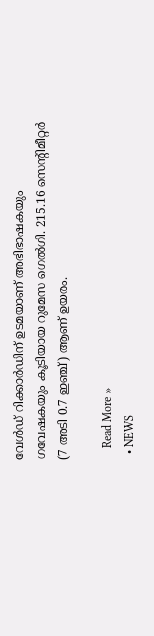വേൾഡ് റിക്കാർഡിന് ഉടമയാണ് അഭിഭാഷകയും ഗവേഷകയും കൂടിയായ റുമേസ ഗെൽഗി. 215.16 സെന്‍റിമീറ്റർ (7 അടി 0.7 ഇഞ്ച്) ആണ് ഉയരം.

    Read More »
  • NEWS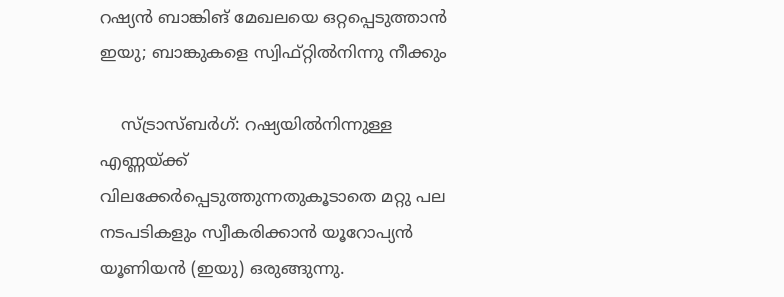റഷ്യൻ ബാങ്കിങ് മേഖലയെ ഒറ്റപ്പെടുത്താൻ ഇയു; ബാങ്കുകളെ സ്വിഫ്റ്റിൽനിന്നു നീക്കും

    സ്ട്രാസ്ബർഗ്: റഷ്യയിൽനിന്നുള്ള എണ്ണയ്ക്ക് വിലക്കേർപ്പെടുത്തുന്നതുകൂടാതെ മറ്റു പല നടപടികളും സ്വീകരിക്കാൻ യൂറോപ്യൻ യൂണിയൻ (ഇയു) ഒരുങ്ങുന്നു.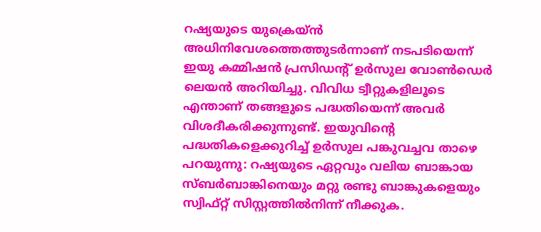റഷ്യയുടെ യുക്രെയ്ൻ അധിനിവേശത്തെത്തുടർന്നാണ് നടപടിയെന്ന് ഇയു കമ്മിഷൻ പ്രസിഡന്റ് ഉർസുല വോൺഡെർ ലെയൻ അറിയിച്ചു. വിവിധ ട്വീറ്റുകളിലൂടെ എന്താണ് തങ്ങളുടെ പദ്ധതിയെന്ന് അവർ വിശദീകരിക്കുന്നുണ്ട്. ഇയുവിന്റെ പദ്ധതികളെക്കുറിച്ച് ഉർസുല പങ്കുവച്ചവ താഴെ പറയുന്നു: റഷ്യയുടെ ഏറ്റവും വലിയ ബാങ്കായ സ്ബർബാങ്കിനെയും മറ്റു രണ്ടു ബാങ്കുകളെയും സ്വിഫ്റ്റ് സിസ്റ്റത്തിൽനിന്ന് നീക്കുക.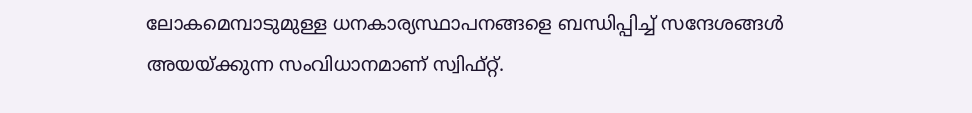ലോകമെമ്പാടുമുള്ള ധനകാര്യസ്ഥാപനങ്ങളെ ബന്ധിപ്പിച്ച് സന്ദേശങ്ങൾ അയയ്ക്കുന്ന സംവിധാനമാണ് സ്വിഫ്റ്റ്.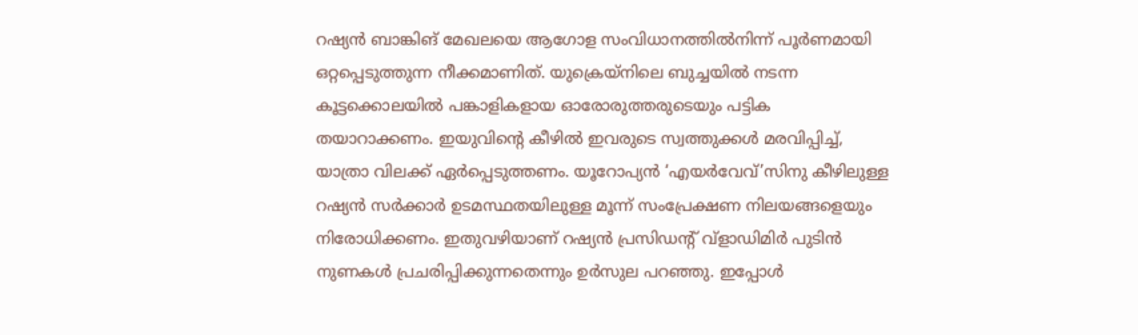റഷ്യൻ ബാങ്കിങ് മേഖലയെ ആഗോള സംവിധാനത്തിൽനിന്ന് പൂർണമായി ഒറ്റപ്പെടുത്തുന്ന നീക്കമാണിത്. യുക്രെയ്നിലെ ബുച്ചയിൽ നടന്ന കൂട്ടക്കൊലയിൽ പങ്കാളികളായ ഓരോരുത്തരുടെയും പട്ടിക തയാറാക്കണം. ഇയുവിന്റെ കീഴിൽ ഇവരുടെ സ്വത്തുക്കൾ മരവിപ്പിച്ച്, യാത്രാ വിലക്ക് ഏർപ്പെടുത്തണം. യൂറോപ്യൻ ‘എയർവേവ്’സിനു കീഴിലുള്ള റഷ്യൻ സർക്കാർ ഉടമസ്ഥതയിലുള്ള മൂന്ന് സംപ്രേക്ഷണ നിലയങ്ങളെയും നിരോധിക്കണം. ഇതുവഴിയാണ് റഷ്യൻ പ്രസിഡന്റ് വ്ളാഡിമിർ പുടിൻ നുണകൾ പ്രചരിപ്പിക്കുന്നതെന്നും ഉർസുല പറഞ്ഞു. ഇപ്പോൾ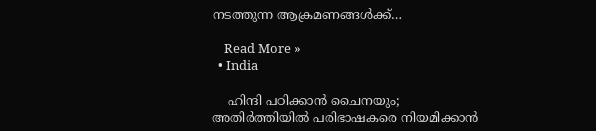നടത്തുന്ന ആക്രമണങ്ങൾക്ക്…

    Read More »
  • India

    ഹിന്ദി പഠിക്കാന്‍ ചൈനയും; അതിര്‍ത്തിയില്‍ പരിഭാഷകരെ നിയമിക്കാന്‍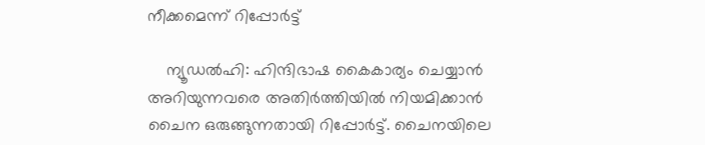നീക്കമെന്ന് റിപ്പോര്‍ട്ട്

    ന്യൂഡൽഹി: ഹിന്ദിഭാഷ കൈകാര്യം ചെയ്യാൻ അറിയുന്നവരെ അതിർത്തിയിൽ നിയമിക്കാൻ ചൈന ഒരുങ്ങുന്നതായി റിപ്പോർട്ട്. ചൈനയിലെ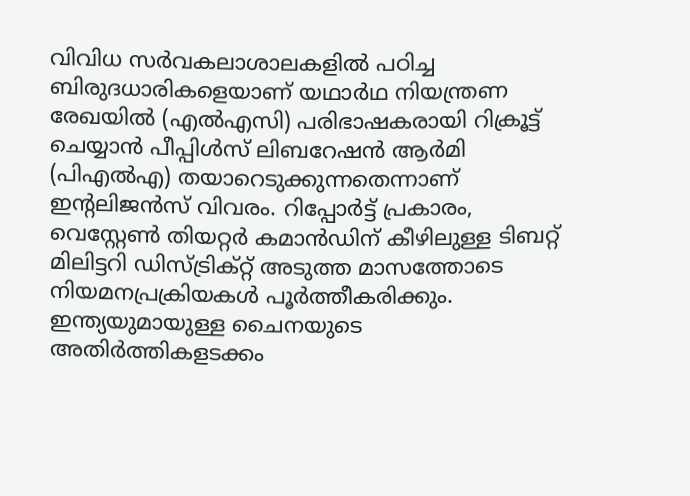വിവിധ സർവകലാശാലകളിൽ പഠിച്ച ബിരുദധാരികളെയാണ് യഥാർഥ നിയന്ത്രണ രേഖയിൽ (എൽഎസി) പരിഭാഷകരായി റിക്രൂട്ട് ചെയ്യാൻ പീപ്പിൾസ് ലിബറേഷൻ ആർമി (പി‌എൽ‌എ) തയാറെടുക്കുന്നതെന്നാണ് ഇന്റലിജൻസ് വിവരം. റിപ്പോർട്ട് പ്രകാരം, വെസ്റ്റേൺ തിയറ്റർ കമാൻഡിന് കീഴിലുള്ള ടിബറ്റ് മിലിട്ടറി ഡിസ്ട്രിക്റ്റ് അടുത്ത മാസത്തോടെ നിയമനപ്രക്രിയകൾ പൂർത്തീകരിക്കും. ഇന്ത്യയുമായുള്ള ചൈനയുടെ അതിർത്തികളടക്കം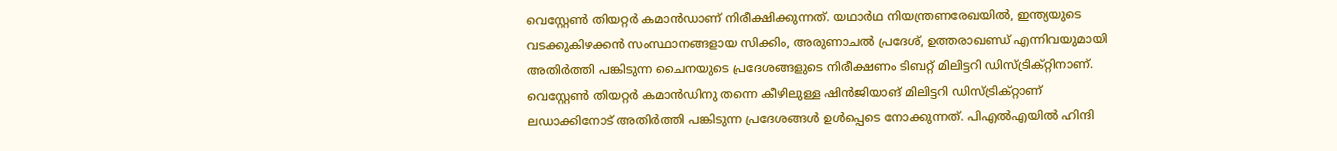വെസ്റ്റേൺ തിയറ്റർ കമാൻഡാണ് നിരീക്ഷിക്കുന്നത്. യഥാർഥ നിയന്ത്രണരേഖയിൽ, ഇന്ത്യയുടെ വടക്കുകിഴക്കൻ സംസ്ഥാനങ്ങളായ സിക്കിം, അരുണാചൽ പ്രദേശ്, ഉത്തരാഖണ്ഡ് എന്നിവയുമായി അതിർത്തി പങ്കിടുന്ന ചൈനയുടെ പ്രദേശങ്ങളുടെ നിരീക്ഷണം ടിബറ്റ് മിലിട്ടറി ഡിസ്ട്രിക്റ്റിനാണ്. വെസ്റ്റേൺ തിയറ്റർ കമാൻഡിനു തന്നെ കീഴിലുള്ള ഷിൻജിയാങ് മിലിട്ടറി ഡിസ്ട്രിക്റ്റാണ് ലഡാക്കിനോട് അതിർത്തി പങ്കിടുന്ന പ്രദേശങ്ങൾ ഉൾപ്പെടെ നോക്കുന്നത്. പിഎൽഎയിൽ ഹിന്ദി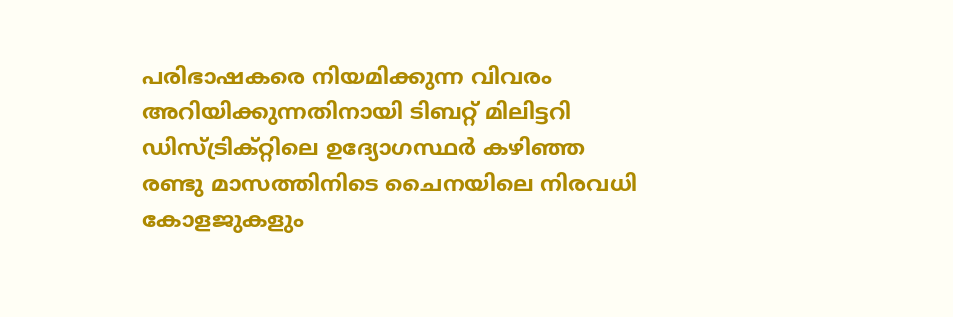പരിഭാഷകരെ നിയമിക്കുന്ന വിവരം അറിയിക്കുന്നതിനായി ടിബറ്റ് മിലിട്ടറി ഡിസ്ട്രിക്റ്റിലെ ഉദ്യോഗസ്ഥർ കഴിഞ്ഞ രണ്ടു മാസത്തിനിടെ ചൈനയിലെ നിരവധി കോളജുകളും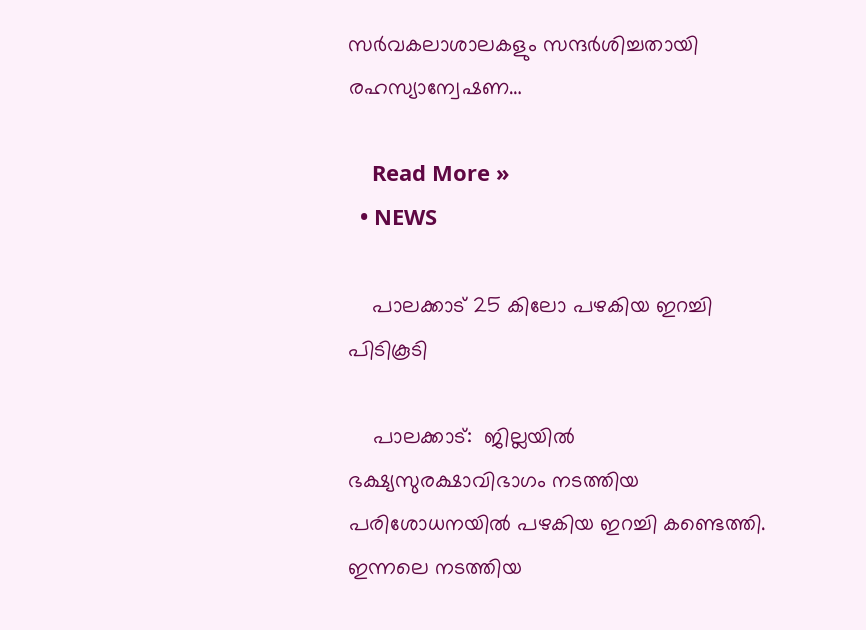സർവകലാശാലകളും സന്ദർശിച്ചതായി രഹസ്യാന്വേഷണ…

    Read More »
  • NEWS

    പാലക്കാട് 25 കിലോ പഴകിയ ഇറച്ചി പിടികൂടി

    പാലക്കാട്:  ജില്ലയില്‍ ഭക്ഷ്യസുരക്ഷാവിഭാഗം നടത്തിയ പരിശോധനയില്‍ പഴകിയ ഇറച്ചി കണ്ടെത്തി. ഇന്നലെ നടത്തിയ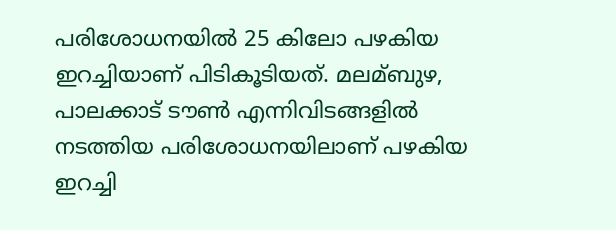പരിശോധനയില്‍ 25 കിലോ പഴകിയ ഇറച്ചിയാണ് പിടികൂടിയത്. മലമ്ബുഴ, പാലക്കാട് ടൗണ്‍ എന്നിവിടങ്ങളില്‍ നടത്തിയ പരിശോധനയിലാണ് പഴകിയ ഇറച്ചി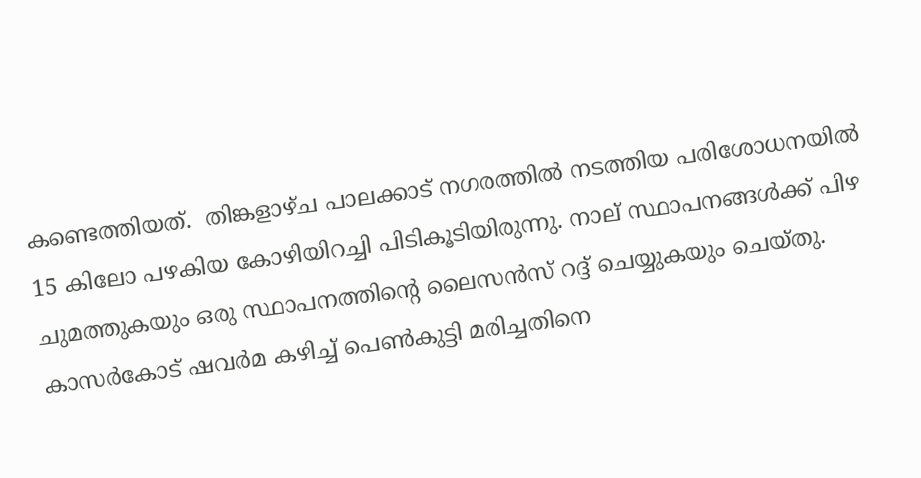കണ്ടെത്തിയത്.  തിങ്കളാഴ്ച പാലക്കാട് നഗരത്തിൽ നടത്തിയ പരിശോധനയില്‍ 15 കിലോ പഴകിയ കോഴിയിറച്ചി പിടികൂടിയിരുന്നു. നാല് സ്ഥാപനങ്ങള്‍ക്ക് പിഴ ചുമത്തുകയും ഒരു സ്ഥാപനത്തിന്റെ ലൈസന്‍സ് റദ്ദ് ചെയ്യുകയും ചെയ്തു. കാസര്‍കോട് ഷവര്‍മ കഴിച്ച്‌ പെണ്‍കുട്ടി മരിച്ചതിനെ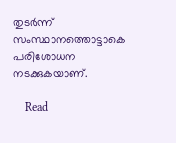തുടര്‍ന്ന് സംസ്ഥാനത്തൊട്ടാകെ പരിശോധന  നടക്കുകയാണ്.

    Read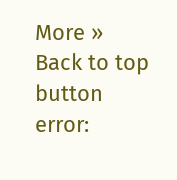More »
Back to top button
error: